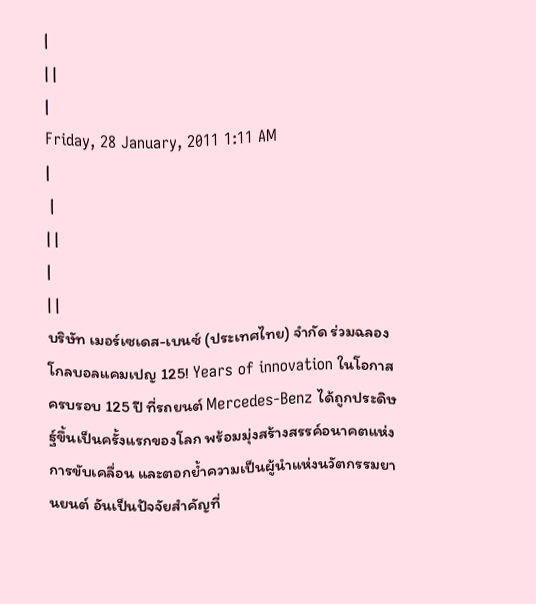|
| |
|
Friday, 28 January, 2011 1:11 AM
|
 |
| |
|
| |
บริษัท เมอร์เซเดส-เบนซ์ (ประเทศไทย) จำกัด ร่วมฉลองโกลบอลแคมเปญ 125! Years of innovation ในโอกาสครบรอบ 125 ปี ที่รถยนต์ Mercedes-Benz ได้ถูกประดิษฐ์ขึ้นเป็นครั้งแรกของโลก พร้อมมุ่งสร้างสรรค์อนาคตแห่งการขับเคลื่อน และตอกย้ำความเป็นผู้นำแห่งนวัตกรรมยานยนต์ อันเป็นปัจจัยสำคัญที่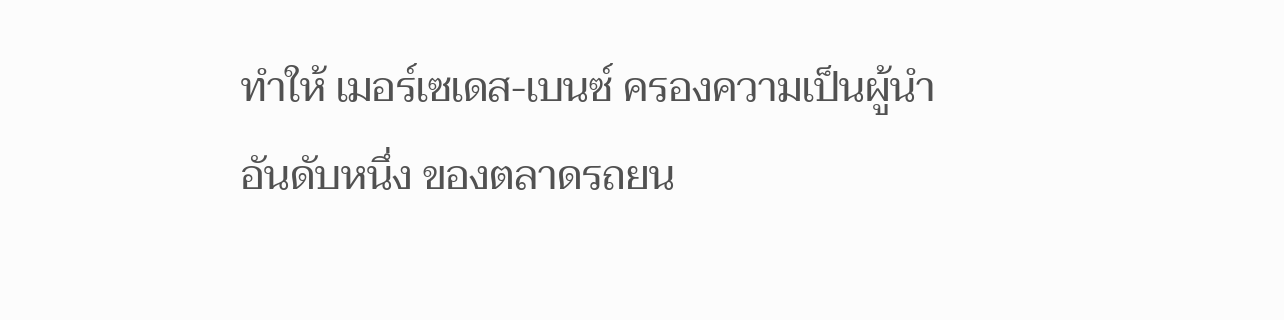ทำให้ เมอร์เซเดส-เบนซ์ ครองความเป็นผู้นำอันดับหนึ่ง ของตลาดรถยน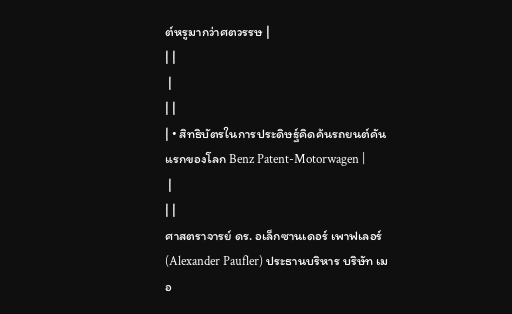ต์หรูมากว่าศตวรรษ |
| |
 |
| |
| • สิทธิบัตรในการประดิษฐ์คิดค้นรถยนต์คันแรกของโลก Benz Patent-Motorwagen |
 |
| |
ศาสตราจารย์ ดร. อเล็กซานเดอร์ เพาฟเลอร์ (Alexander Paufler) ประธานบริหาร บริษัท เมอ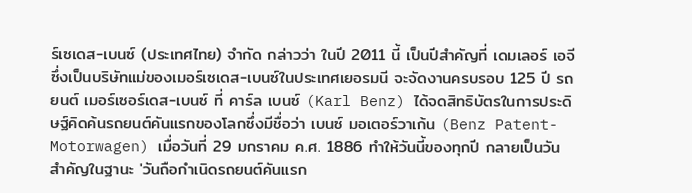ร์เซเดส-เบนซ์ (ประเทศไทย) จำกัด กล่าวว่า ในปี 2011 นี้ เป็นปีสำคัญที่ เดมเลอร์ เอจี ซึ่งเป็นบริษัทแม่ของเมอร์เซเดส-เบนซ์ในประเทศเยอรมนี จะจัดงานครบรอบ 125 ปี รถยนต์ เมอร์เซอร์เดส-เบนซ์ ที่ คาร์ล เบนซ์ (Karl Benz) ได้จดสิทธิบัตรในการประดิษฐ์คิดค้นรถยนต์คันแรกของโลกซึ่งมีชื่อว่า เบนซ์ มอเตอร์วาเก้น (Benz Patent-Motorwagen) เมื่อวันที่ 29 มกราคม ค.ศ. 1886 ทำให้วันนี้ของทุกปี กลายเป็นวันสำคัญในฐานะ 'วันถือกำเนิดรถยนต์คันแรก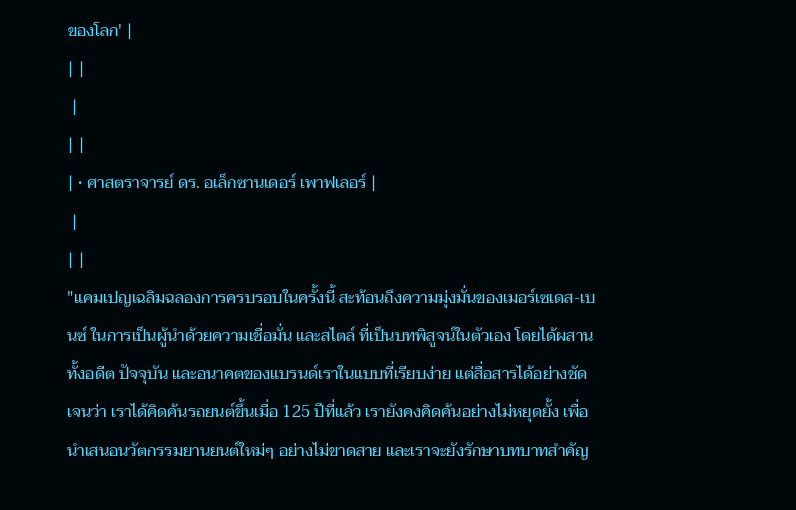ของโลก' |
| |
 |
| |
| • ศาสตราจารย์ ดร. อเล็กซานเดอร์ เพาฟเลอร์ |
 |
| |
"แคมเปญเฉลิมฉลองการครบรอบในครั้งนี้ สะท้อนถึงความมุ่งมั่นของเมอร์เซเดส-เบนซ์ ในการเป็นผู้นำด้วยความเชื่อมั่น และสไตล์ ที่เป็นบทพิสูจน์ในตัวเอง โดยได้ผสานทั้งอดีต ปัจจุบัน และอนาคตของแบรนด์เราในแบบที่เรียบง่าย แต่สื่อสารได้อย่างชัดเจนว่า เราได้คิดค้นรถยนต์ขึ้นเมื่อ 125 ปีที่แล้ว เรายังคงคิดค้นอย่างไม่หยุดยั้ง เพื่อนำเสนอนวัตกรรมยานยนต์ใหม่ๆ อย่างไม่ขาดสาย และเราจะยังรักษาบทบาทสำคัญ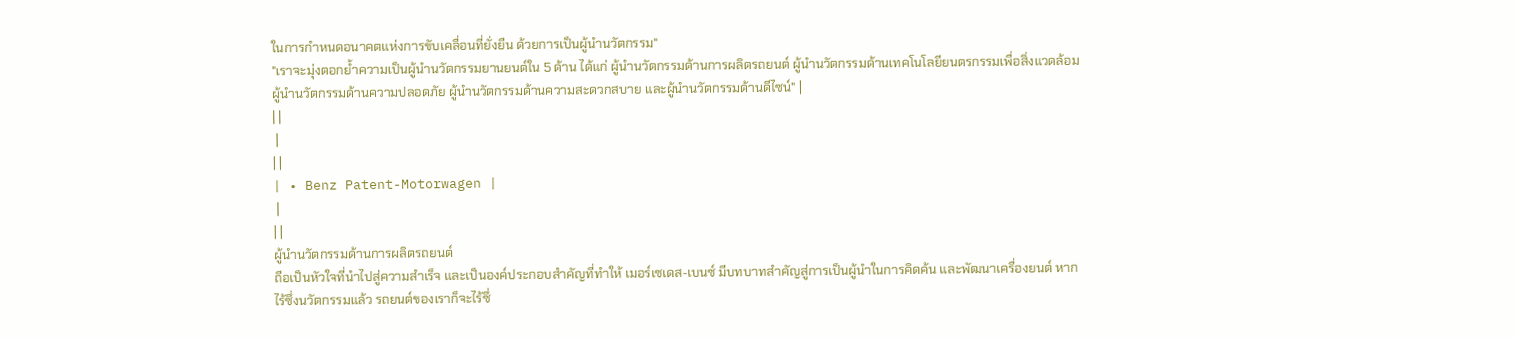ในการกำหนดอนาคตแห่งการขับเคลื่อนที่ยั่งยืน ด้วยการเป็นผู้นำนวัตกรรม"
"เราจะมุ่งตอกย้ำความเป็นผู้นำนวัตกรรมยานยนต์ใน 5 ด้าน ได้แก่ ผู้นำนวัตกรรมด้านการผลิตรถยนต์ ผู้นำนวัตกรรมด้านเทคโนโลยียนตรกรรมเพื่อสิ่งแวดล้อม ผู้นำนวัตกรรมด้านความปลอดภัย ผู้นำนวัตกรรมด้านความสะดวกสบาย และผู้นำนวัตกรรมด้านดีไซน์" |
| |
 |
| |
| • Benz Patent-Motorwagen |
 |
| |
ผู้นำนวัตกรรมด้านการผลิตรถยนต์
ถือเป็นหัวใจที่นำไปสู่ความสำเร็จ และเป็นองค์ประกอบสำคัญที่ทำให้ เมอร์เซเดส-เบนซ์ มีบทบาทสำคัญสู่การเป็นผู้นำในการคิดค้น และพัฒนาเครื่องยนต์ หากไร้ซึ่งนวัตกรรมแล้ว รถยนต์ของเราก็จะไร้ซึ่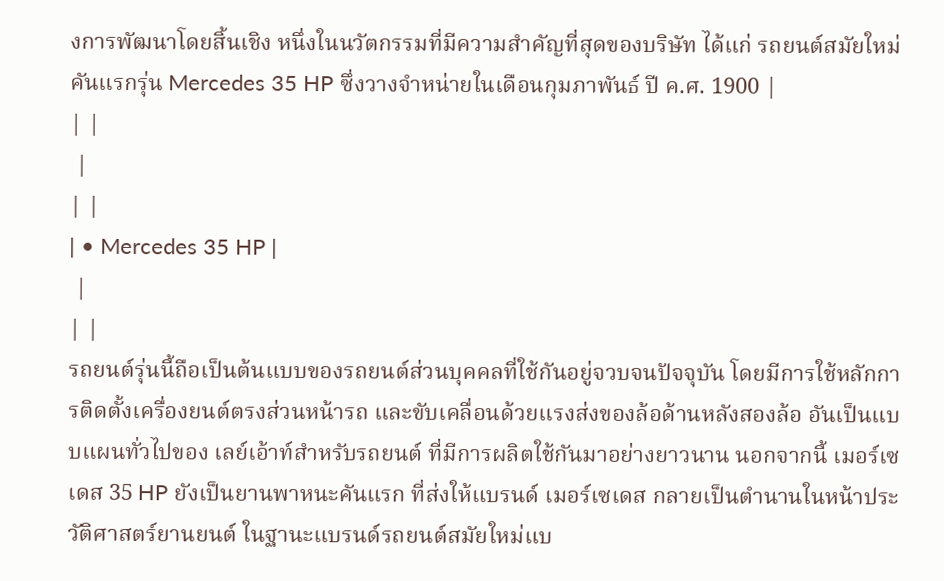งการพัฒนาโดยสิ้นเชิง หนึ่งในนวัตกรรมที่มีความสำคัญที่สุดของบริษัท ได้แก่ รถยนต์สมัยใหม่คันแรกรุ่น Mercedes 35 HP ซึ่งวางจำหน่ายในเดือนกุมภาพันธ์ ปี ค.ศ. 1900 |
| |
 |
| |
| • Mercedes 35 HP |
 |
| |
รถยนต์รุ่นนี้ถือเป็นต้นแบบของรถยนต์ส่วนบุคคลที่ใช้กันอยู่จวบจนปัจจุบัน โดยมีการใช้หลักการติดตั้งเครื่องยนต์ตรงส่วนหน้ารถ และขับเคลื่อนด้วยแรงส่งของล้อด้านหลังสองล้อ อันเป็นแบบแผนทั่วไปของ เลย์เอ้าท์สำหรับรถยนต์ ที่มีการผลิตใช้กันมาอย่างยาวนาน นอกจากนี้ เมอร์เซเดส 35 HP ยังเป็นยานพาหนะคันแรก ที่ส่งให้แบรนด์ เมอร์เซเดส กลายเป็นตำนานในหน้าประวัติศาสตร์ยานยนต์ ในฐานะแบรนด์รถยนต์สมัยใหม่แบ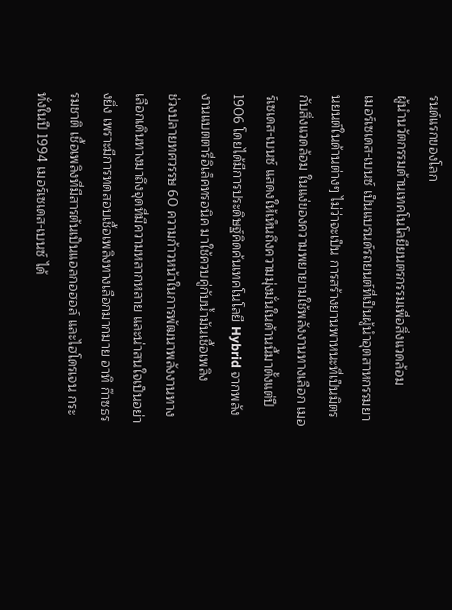รนด์แรกของโลก
ผู้นำนวัตกรรมด้านเทคโนโลยียนตรกรรมเพื่อสิ่งแวดล้อม
เมอร์เซเดส-เบนซ์ เป็นแบรนด์รถยนต์ที่เป็นผู้นำอุตสาหกรรมยานยนต์ในด้านต่างๆ ไม่ว่าจะเป็น การสร้างยานพาหนะที่เป็นมิตรกับสิ่งแวดล้อม ในแง่ของความพยายามใช้พลังงานทางเลือก เมอร์เซเดส-เบนซ์ แสดงให้เห็นถึงความมุ่งมั่นในด้านนี้มาตั้งแต่ปี 1906 โดยได้มีการประดิษฐ์คิดค้นเทคโนโลยี Hybrid จากพลังงานแบตตารี่อิเล็คทรอนิค มาใช้ควบคู่กับน้ำมันเชื้อเพลิง
ช่วงปลายทศวรรษ 60 ความก้าวหน้าในการพัฒนาพลังงานทางเลือกเดินทางมาถึงจุดที่มีความหลากหลาย และน่าสนใจเป็นอย่างยิ่ง เพราะมีการทดสอบเชื้อเพลิงทางเลือกมากมาย อาทิ ก๊าซธรรมชาติ เชื้อเพลิงที่มีสารต้นเป็นแอลกอฮอล์ และไฮโดรเจน กระทั่งในปี 1994 เมอร์เซเดส-เบนซ์ ได้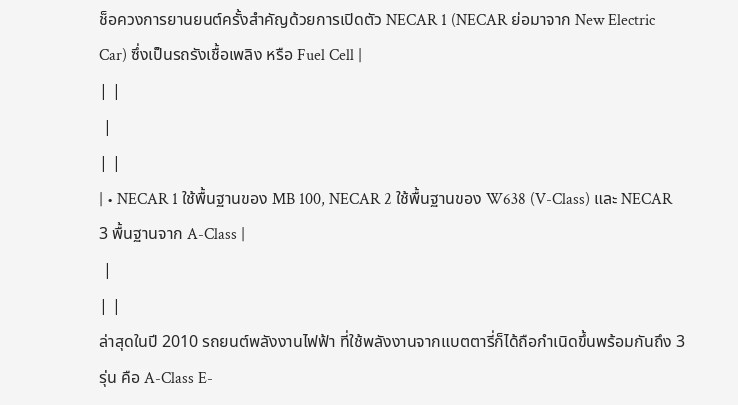ช็อควงการยานยนต์ครั้งสำคัญด้วยการเปิดตัว NECAR 1 (NECAR ย่อมาจาก New Electric Car) ซึ่งเป็นรถรังเชื้อเพลิง หรือ Fuel Cell |
| |
 |
| |
| • NECAR 1 ใช้พื้นฐานของ MB 100, NECAR 2 ใช้พื้นฐานของ W638 (V-Class) และ NECAR 3 พื้นฐานจาก A-Class |
 |
| |
ล่าสุดในปี 2010 รถยนต์พลังงานไฟฟ้า ที่ใช้พลังงานจากแบตตารี่ก็ได้ถือกำเนิดขึ้นพร้อมกันถึง 3 รุ่น คือ A-Class E-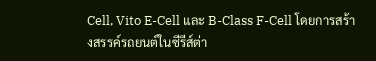Cell, Vito E-Cell และ B-Class F-Cell โดยการสร้างสรรค์รถยนต์ในซีรีส์ต่า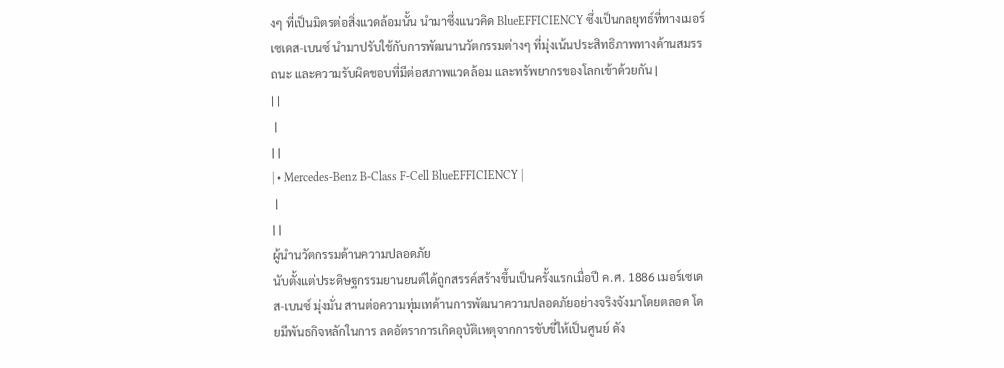งๆ ที่เป็นมิตรต่อสิ่งแวดล้อมนั้น นำมาซึ่งแนวคิด BlueEFFICIENCY ซึ่งเป็นกลยุทธ์ที่ทางเมอร์เซเดส-เบนซ์ นำมาปรับใช้กับการพัฒนานวัตกรรมต่างๆ ที่มุ่งเน้นประสิทธิภาพทางด้านสมรรถนะ และความรับผิดชอบที่มีต่อสภาพแวดล้อม และทรัพยากรของโลกเข้าด้วยกัน |
| |
 |
| |
| • Mercedes-Benz B-Class F-Cell BlueEFFICIENCY |
 |
| |
ผู้นำนวัตกรรมด้านความปลอดภัย
นับตั้งแต่ประดิษฐกรรมยานยนต์ได้ถูกสรรค์สร้างขึ้นเป็นครั้งแรกเมื่อปี ค.ศ. 1886 เมอร์เซเดส-เบนซ์ มุ่งมั่น สานต่อความทุ่มเทด้านการพัฒนาความปลอดภัยอย่างจริงจังมาโดยตลอด โดยมีพันธกิจหลักในการ ลดอัตราการเกิดอุบัติเหตุจากการขับขี่ให้เป็นศูนย์ ดัง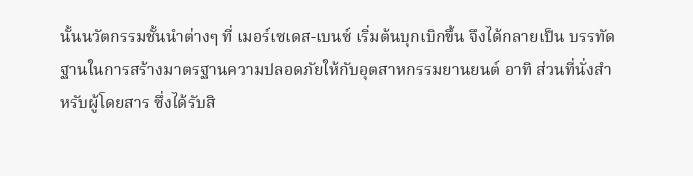นั้นนวัตกรรมชั้นนำต่างๆ ที่ เมอร์เซเดส-เบนซ์ เริ่มต้นบุกเบิกขึ้น จึงได้กลายเป็น บรรทัดฐานในการสร้างมาตรฐานความปลอดภัยให้กับอุตสาหกรรมยานยนต์ อาทิ ส่วนที่นั่งสำหรับผู้โดยสาร ซึ่งได้รับสิ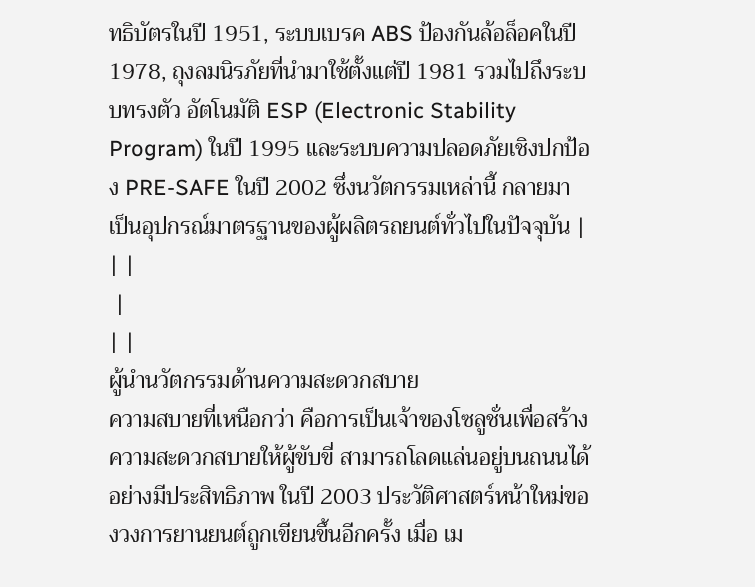ทธิบัตรในปี 1951, ระบบเบรค ABS ป้องกันล้อล็อคในปี 1978, ถุงลมนิรภัยที่นำมาใช้ตั้งแต่ปี 1981 รวมไปถึงระบบทรงตัว อัตโนมัติ ESP (Electronic Stability Program) ในปี 1995 และระบบความปลอดภัยเชิงปกป้อง PRE-SAFE ในปี 2002 ซึ่งนวัตกรรมเหล่านี้ กลายมาเป็นอุปกรณ์มาตรฐานของผู้ผลิตรถยนต์ทั่วไปในปัจจุบัน |
| |
 |
| |
ผู้นำนวัตกรรมด้านความสะดวกสบาย
ความสบายที่เหนือกว่า คือการเป็นเจ้าของโซลูชั่นเพื่อสร้างความสะดวกสบายให้ผู้ขับขี่ สามารถโลดแล่นอยู่บนถนนได้อย่างมีประสิทธิภาพ ในปี 2003 ประวัติศาสตร์หน้าใหม่ของวงการยานยนต์ถูกเขียนขึ้นอีกครั้ง เมื่อ เม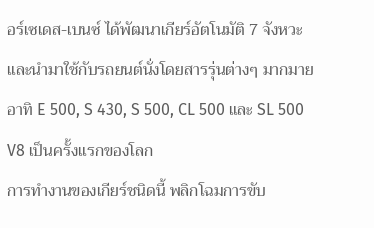อร์เซเดส-เบนซ์ ได้พัฒนาเกียร์อัตโนมัติ 7 จังหวะ และนำมาใช้กับรถยนต์นั่งโดยสารรุ่นต่างๆ มากมาย อาทิ E 500, S 430, S 500, CL 500 และ SL 500 V8 เป็นครั้งแรกของโลก
การทำงานของเกียร์ชนิดนี้ พลิกโฉมการขับ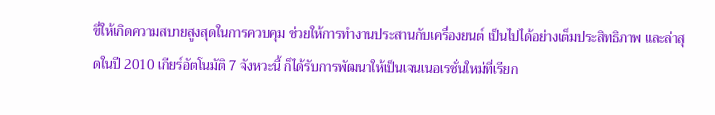ขี่ให้เกิดความสบายสูงสุดในการควบคุม ช่วยให้การทำงานประสานกับเครื่องยนต์ เป็นไปได้อย่างเต็มประสิทธิภาพ และล่าสุดในปี 2010 เกียร์อัตโนมัติ 7 จังหวะนี้ ก็ได้รับการพัฒนาให้เป็นเจนเนอเรชั่นใหม่ที่เรียก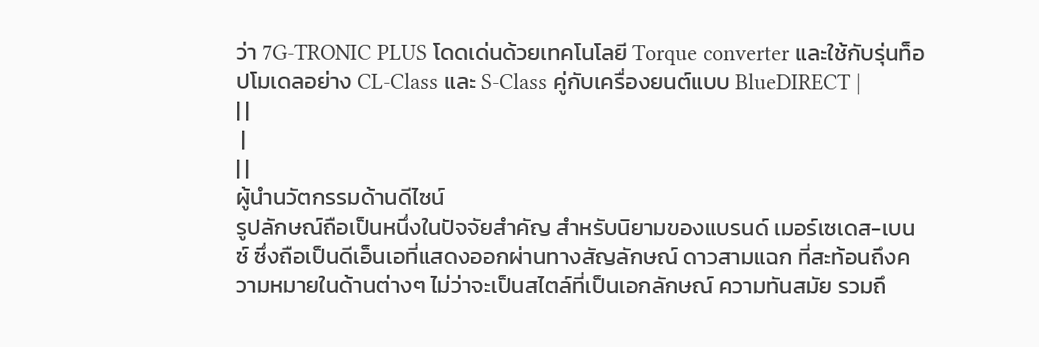ว่า 7G-TRONIC PLUS โดดเด่นด้วยเทคโนโลยี Torque converter และใช้กับรุ่นท็อปโมเดลอย่าง CL-Class และ S-Class คู่กับเครื่องยนต์แบบ BlueDIRECT |
| |
 |
| |
ผู้นำนวัตกรรมด้านดีไซน์
รูปลักษณ์ถือเป็นหนึ่งในปัจจัยสำคัญ สำหรับนิยามของแบรนด์ เมอร์เซเดส-เบนซ์ ซึ่งถือเป็นดีเอ็นเอที่แสดงออกผ่านทางสัญลักษณ์ ดาวสามแฉก ที่สะท้อนถึงความหมายในด้านต่างๆ ไม่ว่าจะเป็นสไตล์ที่เป็นเอกลักษณ์ ความทันสมัย รวมถึ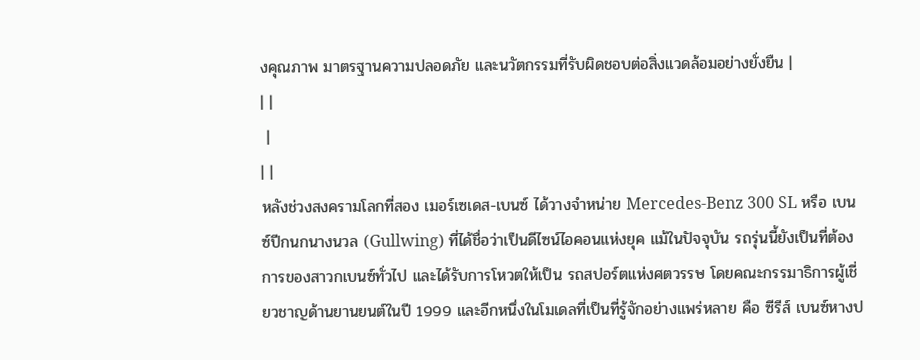งคุณภาพ มาตรฐานความปลอดภัย และนวัตกรรมที่รับผิดชอบต่อสิ่งแวดล้อมอย่างยั่งยืน |
| |
 |
| |
หลังช่วงสงครามโลกที่สอง เมอร์เซเดส-เบนซ์ ได้วางจำหน่าย Mercedes-Benz 300 SL หรือ เบนซ์ปีกนกนางนวล (Gullwing) ที่ได้ชื่อว่าเป็นดีไซน์ไอคอนแห่งยุค แม้ในปัจจุบัน รถรุ่นนี้ยังเป็นที่ต้องการของสาวกเบนซ์ทั่วไป และได้รับการโหวตให้เป็น รถสปอร์ตแห่งศตวรรษ โดยคณะกรรมาธิการผู้เชี่ยวชาญด้านยานยนต์ในปี 1999 และอีกหนึ่งในโมเดลที่เป็นที่รู้จักอย่างแพร่หลาย คือ ซีรีส์ เบนซ์หางป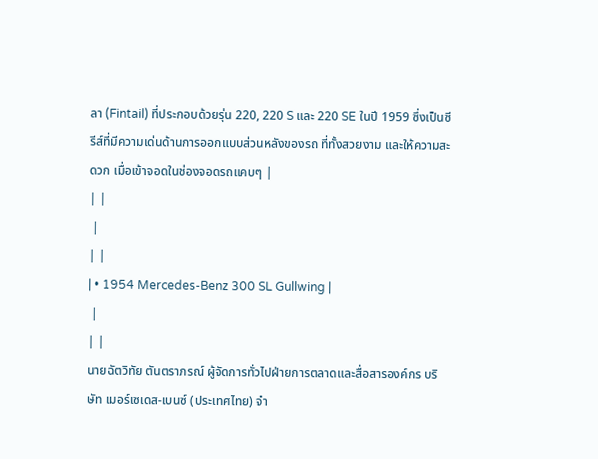ลา (Fintail) ที่ประกอบด้วยรุ่น 220, 220 S และ 220 SE ในปี 1959 ซึ่งเป็นซีรีส์ที่มีความเด่นด้านการออกแบบส่วนหลังของรถ ที่ทั้งสวยงาม และให้ความสะดวก เมื่อเข้าจอดในช่องจอดรถแคบๆ |
| |
 |
| |
| • 1954 Mercedes-Benz 300 SL Gullwing |
 |
| |
นายฉัตวิทัย ตันตราภรณ์ ผู้จัดการทั่วไปฝ่ายการตลาดและสื่อสารองค์กร บริษัท เมอร์เซเดส-เบนซ์ (ประเทศไทย) จำ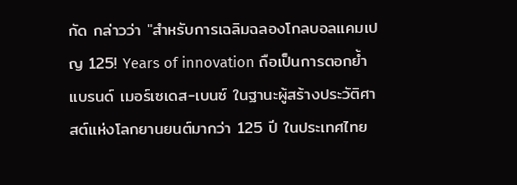กัด กล่าวว่า "สำหรับการเฉลิมฉลองโกลบอลแคมเปญ 125! Years of innovation ถือเป็นการตอกย้ำแบรนด์ เมอร์เซเดส-เบนซ์ ในฐานะผู้สร้างประวัติศาสต์แห่งโลกยานยนต์มากว่า 125 ปี ในประเทศไทย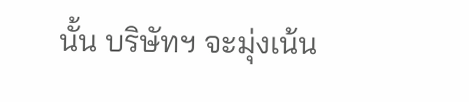นั้น บริษัทฯ จะมุ่งเน้น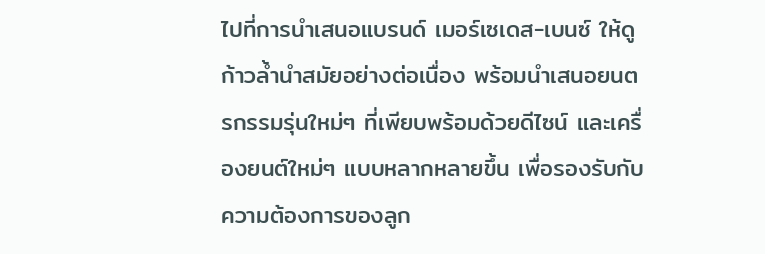ไปที่การนำเสนอแบรนด์ เมอร์เซเดส-เบนซ์ ให้ดูก้าวล้ำนำสมัยอย่างต่อเนื่อง พร้อมนำเสนอยนตรกรรมรุ่นใหม่ๆ ที่เพียบพร้อมด้วยดีไซน์ และเครื่องยนต์ใหม่ๆ แบบหลากหลายขึ้น เพื่อรองรับกับความต้องการของลูก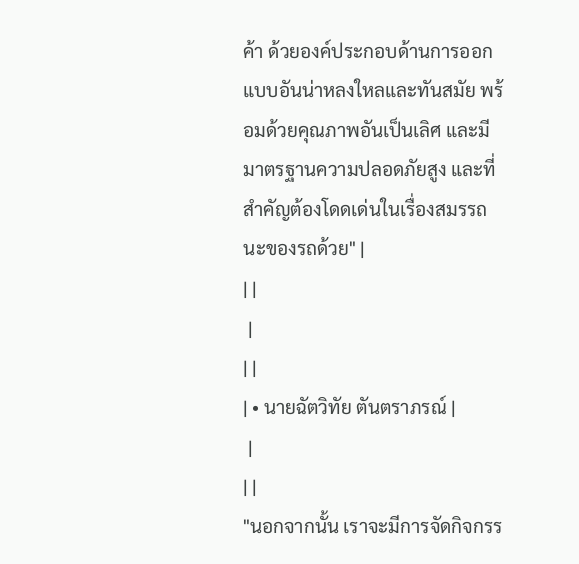ค้า ด้วยองค์ประกอบด้านการออกแบบอันน่าหลงใหลและทันสมัย พร้อมด้วยคุณภาพอันเป็นเลิศ และมีมาตรฐานความปลอดภัยสูง และที่สำคัญต้องโดดเด่นในเรื่องสมรรถนะของรถด้วย" |
| |
 |
| |
| • นายฉัตวิทัย ตันตราภรณ์ |
 |
| |
"นอกจากนั้น เราจะมีการจัดกิจกรร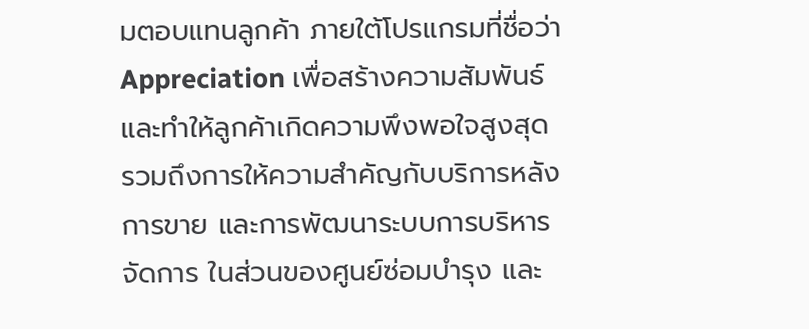มตอบแทนลูกค้า ภายใต้โปรแกรมที่ชื่อว่า Appreciation เพื่อสร้างความสัมพันธ์ และทำให้ลูกค้าเกิดความพึงพอใจสูงสุด รวมถึงการให้ความสำคัญกับบริการหลังการขาย และการพัฒนาระบบการบริหารจัดการ ในส่วนของศูนย์ซ่อมบำรุง และ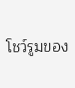โชว์รูมของ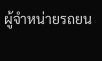ผู้จำหน่ายรถยน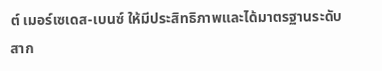ต์ เมอร์เซเดส-เบนซ์ ให้มีประสิทธิภาพและได้มาตรฐานระดับสาก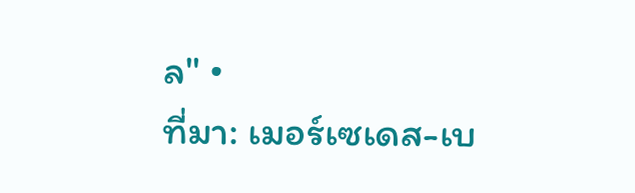ล" •
ที่มา: เมอร์เซเดส-เบ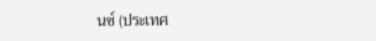นซ์ (ประเทศ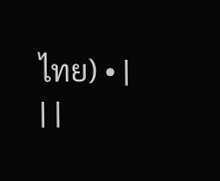ไทย) • |
| |